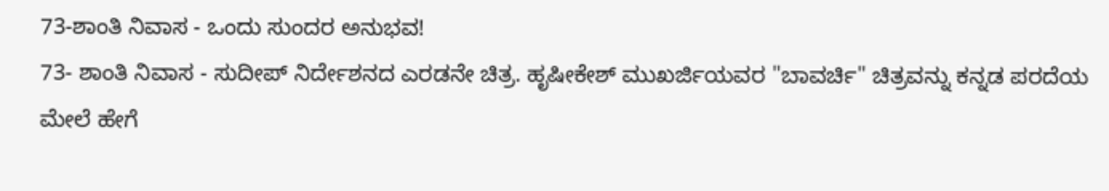73-ಶಾಂತಿ ನಿವಾಸ - ಒಂದು ಸುಂದರ ಅನುಭವ!
73- ಶಾಂತಿ ನಿವಾಸ - ಸುದೀಪ್ ನಿರ್ದೇಶನದ ಎರಡನೇ ಚಿತ್ರ. ಹೃಷೀಕೇಶ್ ಮುಖರ್ಜಿಯವರ "ಬಾವರ್ಚಿ" ಚಿತ್ರವನ್ನು ಕನ್ನಡ ಪರದೆಯ ಮೇಲೆ ಹೇಗೆ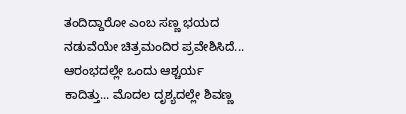ತಂದಿದ್ದಾರೋ ಎಂಬ ಸಣ್ಣ ಭಯದ ನಡುವೆಯೇ ಚಿತ್ರಮಂದಿರ ಪ್ರವೇಶಿಸಿದೆ... ಆರಂಭದಲ್ಲೇ ಒಂದು ಆಶ್ಚರ್ಯ ಕಾದಿತ್ತು... ಮೊದಲ ದೃಶ್ಯದಲ್ಲೇ ಶಿವಣ್ಣ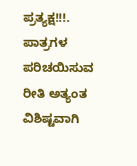ಪ್ರತ್ಯಕ್ಷ!!!. ಪಾತ್ರಗಳ ಪರಿಚಯಿಸುವ ರೀತಿ ಅತ್ಯಂತ ವಿಶಿಷ್ಟವಾಗಿ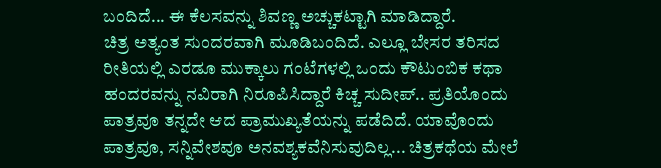ಬಂದಿದೆ... ಈ ಕೆಲಸವನ್ನು ಶಿವಣ್ಣ ಅಚ್ಚುಕಟ್ಟಾಗಿ ಮಾಡಿದ್ದಾರೆ.
ಚಿತ್ರ ಅತ್ಯಂತ ಸುಂದರವಾಗಿ ಮೂಡಿಬಂದಿದೆ. ಎಲ್ಲೂ ಬೇಸರ ತರಿಸದ ರೀತಿಯಲ್ಲಿ ಎರಡೂ ಮುಕ್ಕಾಲು ಗಂಟೆಗಳಲ್ಲಿ ಒಂದು ಕೌಟುಂಬಿಕ ಕಥಾ ಹಂದರವನ್ನು ನವಿರಾಗಿ ನಿರೂಪಿಸಿದ್ದಾರೆ ಕಿಚ್ಚ ಸುದೀಪ್.. ಪ್ರತಿಯೊಂದು ಪಾತ್ರವೂ ತನ್ನದೇ ಆದ ಪ್ರಾಮುಖ್ಯತೆಯನ್ನು ಪಡೆದಿದೆ. ಯಾವೊಂದು ಪಾತ್ರವೂ, ಸನ್ನಿವೇಶವೂ ಅನವಶ್ಯಕವೆನಿಸುವುದಿಲ್ಲ... ಚಿತ್ರಕಥೆಯ ಮೇಲೆ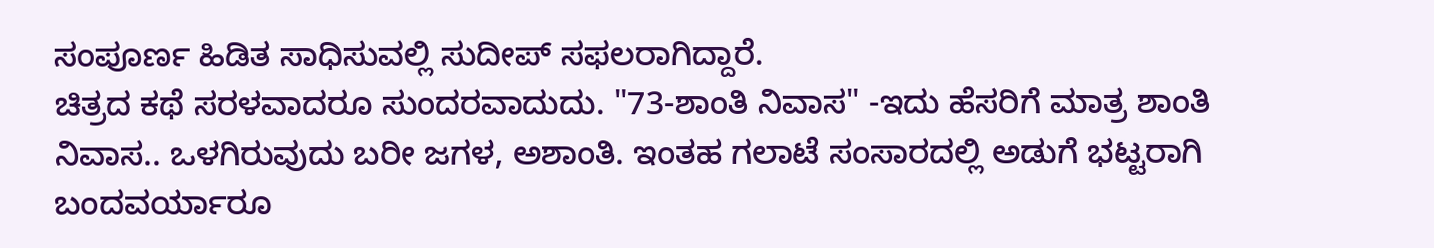ಸಂಪೂರ್ಣ ಹಿಡಿತ ಸಾಧಿಸುವಲ್ಲಿ ಸುದೀಪ್ ಸಫಲರಾಗಿದ್ದಾರೆ.
ಚಿತ್ರದ ಕಥೆ ಸರಳವಾದರೂ ಸುಂದರವಾದುದು. "73-ಶಾಂತಿ ನಿವಾಸ" -ಇದು ಹೆಸರಿಗೆ ಮಾತ್ರ ಶಾಂತಿ ನಿವಾಸ.. ಒಳಗಿರುವುದು ಬರೀ ಜಗಳ, ಅಶಾಂತಿ. ಇಂತಹ ಗಲಾಟೆ ಸಂಸಾರದಲ್ಲಿ ಅಡುಗೆ ಭಟ್ಟರಾಗಿ ಬಂದವರ್ಯಾರೂ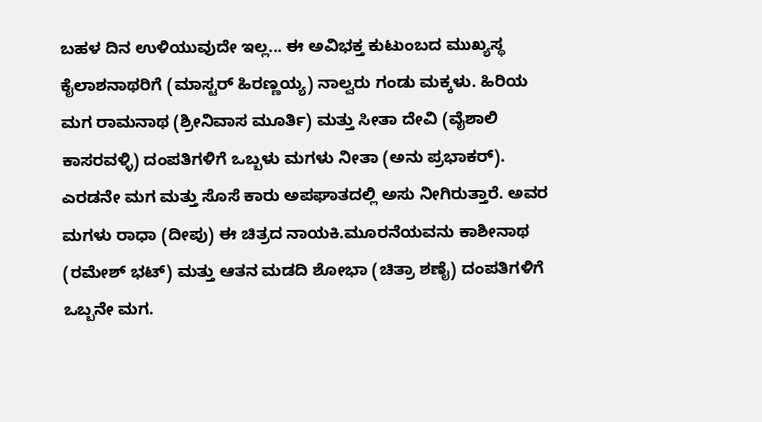ಬಹಳ ದಿನ ಉಳಿಯುವುದೇ ಇಲ್ಲ... ಈ ಅವಿಭಕ್ತ ಕುಟುಂಬದ ಮುಖ್ಯಸ್ಥ ಕೈಲಾಶನಾಥರಿಗೆ (ಮಾಸ್ಟರ್ ಹಿರಣ್ಣಯ್ಯ) ನಾಲ್ವರು ಗಂಡು ಮಕ್ಕಳು. ಹಿರಿಯ ಮಗ ರಾಮನಾಥ (ಶ್ರೀನಿವಾಸ ಮೂರ್ತಿ) ಮತ್ತು ಸೀತಾ ದೇವಿ (ವೈಶಾಲಿ ಕಾಸರವಳ್ಳಿ) ದಂಪತಿಗಳಿಗೆ ಒಬ್ಬಳು ಮಗಳು ನೀತಾ (ಅನು ಪ್ರಭಾಕರ್). ಎರಡನೇ ಮಗ ಮತ್ತು ಸೊಸೆ ಕಾರು ಅಪಘಾತದಲ್ಲಿ ಅಸು ನೀಗಿರುತ್ತಾರೆ. ಅವರ ಮಗಳು ರಾಧಾ (ದೀಪು) ಈ ಚಿತ್ರದ ನಾಯಕಿ.ಮೂರನೆಯವನು ಕಾಶೀನಾಥ (ರಮೇಶ್ ಭಟ್) ಮತ್ತು ಆತನ ಮಡದಿ ಶೋಭಾ (ಚಿತ್ರಾ ಶಣೈ) ದಂಪತಿಗಳಿಗೆ ಒಬ್ಬನೇ ಮಗ.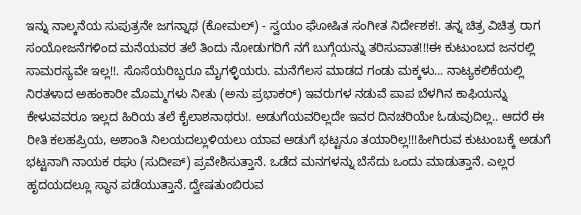ಇನ್ನು ನಾಲ್ಕನೆಯ ಸುಪುತ್ರನೇ ಜಗನ್ನಾಥ (ಕೋಮಲ್) - ಸ್ವಯಂ ಘೋಷಿತ ಸಂಗೀತ ನಿರ್ದೇಶಕ!. ತನ್ನ ಚಿತ್ರ ವಿಚಿತ್ರ ರಾಗ ಸಂಯೋಜನೆಗಳಿಂದ ಮನೆಯವರ ತಲೆ ತಿಂದು ನೋಡುಗರಿಗೆ ನಗೆ ಬುಗ್ಗೆಯನ್ನು ತರಿಸುವಾತ!!!ಈ ಕುಟುಂಬದ ಜನರಲ್ಲಿ ಸಾಮರಸ್ಯವೇ ಇಲ್ಲ!!. ಸೊಸೆಯರಿಬ್ಬರೂ ಮೈಗಳ್ಳಿಯರು. ಮನೆಗೆಲಸ ಮಾಡದ ಗಂಡು ಮಕ್ಕಳು... ನಾಟ್ಯಕಲಿಕೆಯಲ್ಲಿ ನಿರತಳಾದ ಅಹಂಕಾರೀ ಮೊಮ್ಮಗಳು ನೀತು (ಅನು ಪ್ರಭಾಕರ್) ಇವರುಗಳ ನಡುವೆ ಪಾಪ ಬೆಳಗಿನ ಕಾಫಿಯನ್ನು ಕೇಳುವವರೂ ಇಲ್ಲದ ಹಿರಿಯ ತಲೆ ಕೈಲಾಶನಾಥರು!. ಅಡುಗೆಯವರಿಲ್ಲದೇ ಇವರ ದಿನಚರಿಯೇ ಓಡುವುದಿಲ್ಲ.. ಆದರೆ ಈ ರೀತಿ ಕಲಹಪ್ರಿಯ, ಅಶಾಂತಿ ನಿಲಯದಲ್ಲುಳಿಯಲು ಯಾವ ಅಡುಗೆ ಭಟ್ಟನೂ ತಯಾರಿಲ್ಲ!!!ಹೀಗಿರುವ ಕುಟುಂಬಕ್ಕೆ ಅಡುಗೆ ಭಟ್ಟನಾಗಿ ನಾಯಕ ರಘು (ಸುದೀಪ್) ಪ್ರವೇಶಿಸುತ್ತಾನೆ. ಒಡೆದ ಮನಗಳನ್ನು ಬೆಸೆದು ಒಂದು ಮಾಡುತ್ತಾನೆ. ಎಲ್ಲರ ಹೃದಯದಲ್ಲೂ ಸ್ಥಾನ ಪಡೆಯುತ್ತಾನೆ. ದ್ವೇಷತುಂಬಿರುವ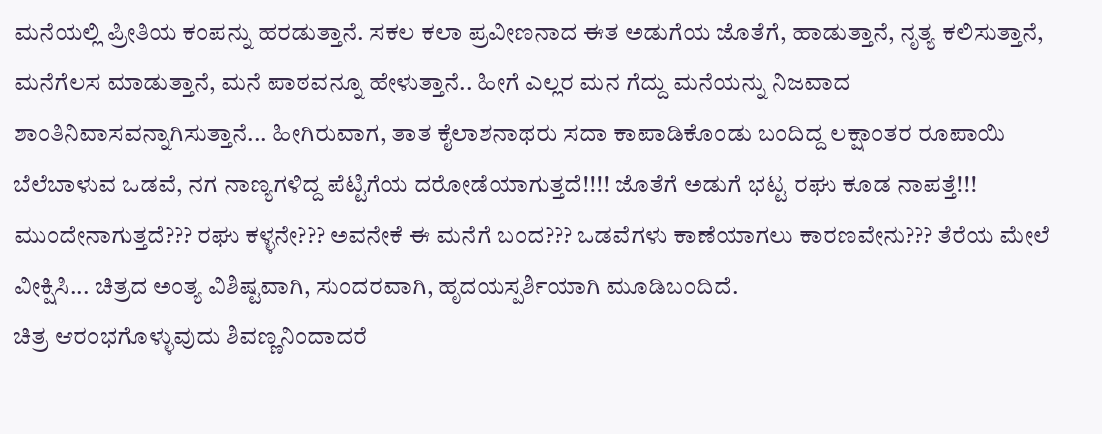ಮನೆಯಲ್ಲಿ ಪ್ರೀತಿಯ ಕಂಪನ್ನು ಹರಡುತ್ತಾನೆ. ಸಕಲ ಕಲಾ ಪ್ರವೀಣನಾದ ಈತ ಅಡುಗೆಯ ಜೊತೆಗೆ, ಹಾಡುತ್ತಾನೆ, ನೃತ್ಯ ಕಲಿಸುತ್ತಾನೆ, ಮನೆಗೆಲಸ ಮಾಡುತ್ತಾನೆ, ಮನೆ ಪಾಠವನ್ನೂ ಹೇಳುತ್ತಾನೆ.. ಹೀಗೆ ಎಲ್ಲರ ಮನ ಗೆದ್ದು ಮನೆಯನ್ನು ನಿಜವಾದ ಶಾಂತಿನಿವಾಸವನ್ನಾಗಿಸುತ್ತಾನೆ... ಹೀಗಿರುವಾಗ, ತಾತ ಕೈಲಾಶನಾಥರು ಸದಾ ಕಾಪಾಡಿಕೊಂಡು ಬಂದಿದ್ದ ಲಕ್ಷಾಂತರ ರೂಪಾಯಿ ಬೆಲೆಬಾಳುವ ಒಡವೆ, ನಗ ನಾಣ್ಯಗಳಿದ್ದ ಪೆಟ್ಟಿಗೆಯ ದರೋಡೆಯಾಗುತ್ತದೆ!!!! ಜೊತೆಗೆ ಅಡುಗೆ ಭಟ್ಟ ರಘು ಕೂಡ ನಾಪತ್ತೆ!!! ಮುಂದೇನಾಗುತ್ತದೆ??? ರಘು ಕಳ್ಳನೇ??? ಅವನೇಕೆ ಈ ಮನೆಗೆ ಬಂದ??? ಒಡವೆಗಳು ಕಾಣೆಯಾಗಲು ಕಾರಣವೇನು??? ತೆರೆಯ ಮೇಲೆ ವೀಕ್ಷಿಸಿ... ಚಿತ್ರದ ಅಂತ್ಯ ವಿಶಿಷ್ಟವಾಗಿ, ಸುಂದರವಾಗಿ, ಹೃದಯಸ್ಪರ್ಶಿಯಾಗಿ ಮೂಡಿಬಂದಿದೆ.
ಚಿತ್ರ ಆರಂಭಗೊಳ್ಳುವುದು ಶಿವಣ್ಣನಿಂದಾದರೆ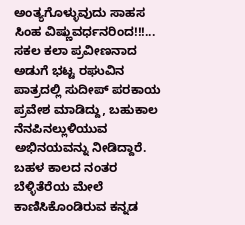ಅಂತ್ಯಗೊಳ್ಳುವುದು ಸಾಹಸ ಸಿಂಹ ವಿಷ್ಣುವರ್ಧನರಿಂದ!!!...
ಸಕಲ ಕಲಾ ಪ್ರವೀಣನಾದ ಅಡುಗೆ ಭಟ್ಟ ರಘುವಿನ ಪಾತ್ರದಲ್ಲಿ ಸುದೀಪ್ ಪರಕಾಯ ಪ್ರವೇಶ ಮಾಡಿದ್ದು, ಬಹುಕಾಲ ನೆನಪಿನಲ್ಲುಳಿಯುವ ಅಭಿನಯವನ್ನು ನೀಡಿದ್ದಾರೆ. ಬಹಳ ಕಾಲದ ನಂತರ ಬೆಳ್ಳಿತೆರೆಯ ಮೇಲೆ ಕಾಣಿಸಿಕೊಂಡಿರುವ ಕನ್ನಡ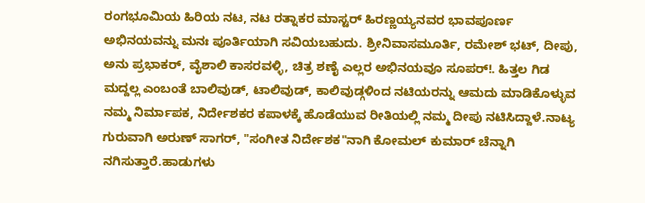ರಂಗಭೂಮಿಯ ಹಿರಿಯ ನಟ, ನಟ ರತ್ನಾಕರ ಮಾಸ್ಟರ್ ಹಿರಣ್ಣಯ್ಯನವರ ಭಾವಪೂರ್ಣ ಅಭಿನಯವನ್ನು ಮನಃ ಪೂರ್ತಿಯಾಗಿ ಸವಿಯಬಹುದು. ಶ್ರೀನಿವಾಸಮೂರ್ತಿ, ರಮೇಶ್ ಭಟ್, ದೀಪು, ಅನು ಪ್ರಭಾಕರ್, ವೈಶಾಲಿ ಕಾಸರವಳ್ಳಿ, ಚಿತ್ರ ಶಣೈ ಎಲ್ಲರ ಅಭಿನಯವೂ ಸೂಪರ್!. ಹಿತ್ತಲ ಗಿಡ ಮದ್ದಲ್ಲ ಎಂಬಂತೆ ಬಾಲಿವುಡ್, ಟಾಲಿವುಡ್, ಕಾಲಿವುಡ್ಗಳಿಂದ ನಟಿಯರನ್ನು ಆಮದು ಮಾಡಿಕೊಳ್ಳುವ ನಮ್ಮ ನಿರ್ಮಾಪಕ, ನಿರ್ದೇಶಕರ ಕಪಾಳಕ್ಕೆ ಹೊಡೆಯುವ ರೀತಿಯಲ್ಲಿ ನಮ್ಮ ದೀಪು ನಟಿಸಿದ್ದಾಳೆ.ನಾಟ್ಯ ಗುರುವಾಗಿ ಅರುಣ್ ಸಾಗರ್, "ಸಂಗೀತ ನಿರ್ದೇಶಕ"ನಾಗಿ ಕೋಮಲ್ ಕುಮಾರ್ ಚೆನ್ನಾಗಿ ನಗಿಸುತ್ತಾರೆ.ಹಾಡುಗಳು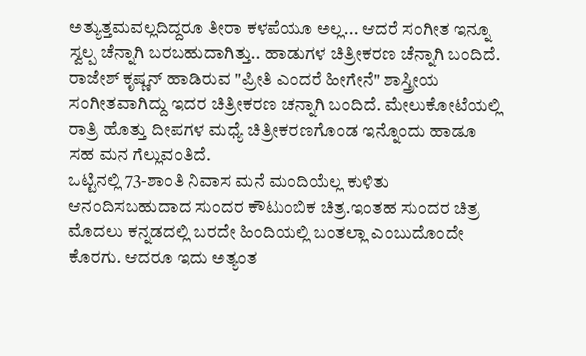ಅತ್ಯುತ್ತಮವಲ್ಲದಿದ್ದರೂ ತೀರಾ ಕಳಪೆಯೂ ಅಲ್ಲ... ಆದರೆ ಸಂಗೀತ ಇನ್ನೂ ಸ್ವಲ್ಪ ಚೆನ್ನಾಗಿ ಬರಬಹುದಾಗಿತ್ತು.. ಹಾಡುಗಳ ಚಿತ್ರೀಕರಣ ಚೆನ್ನಾಗಿ ಬಂದಿದೆ. ರಾಜೇಶ್ ಕೃಷ್ಣನ್ ಹಾಡಿರುವ "ಪ್ರೀತಿ ಎಂದರೆ ಹೀಗೇನೆ" ಶಾಸ್ತ್ರೀಯ ಸಂಗೀತವಾಗಿದ್ದು ಇದರ ಚಿತ್ರೀಕರಣ ಚನ್ನಾಗಿ ಬಂದಿದೆ. ಮೇಲುಕೋಟೆಯಲ್ಲಿ ರಾತ್ರಿ ಹೊತ್ತು ದೀಪಗಳ ಮಧ್ಯೆ ಚಿತ್ರೀಕರಣಗೊಂಡ ಇನ್ನೊಂದು ಹಾಡೂ ಸಹ ಮನ ಗೆಲ್ಲುವಂತಿದೆ.
ಒಟ್ಟಿನಲ್ಲಿ 73-ಶಾಂತಿ ನಿವಾಸ ಮನೆ ಮಂದಿಯೆಲ್ಲ ಕುಳಿತು ಆನಂದಿಸಬಹುದಾದ ಸುಂದರ ಕೌಟುಂಬಿಕ ಚಿತ್ರ.ಇಂತಹ ಸುಂದರ ಚಿತ್ರ ಮೊದಲು ಕನ್ನಡದಲ್ಲಿ ಬರದೇ ಹಿಂದಿಯಲ್ಲಿ ಬಂತಲ್ಲಾ ಎಂಬುದೊಂದೇ ಕೊರಗು. ಆದರೂ ಇದು ಅತ್ಯಂತ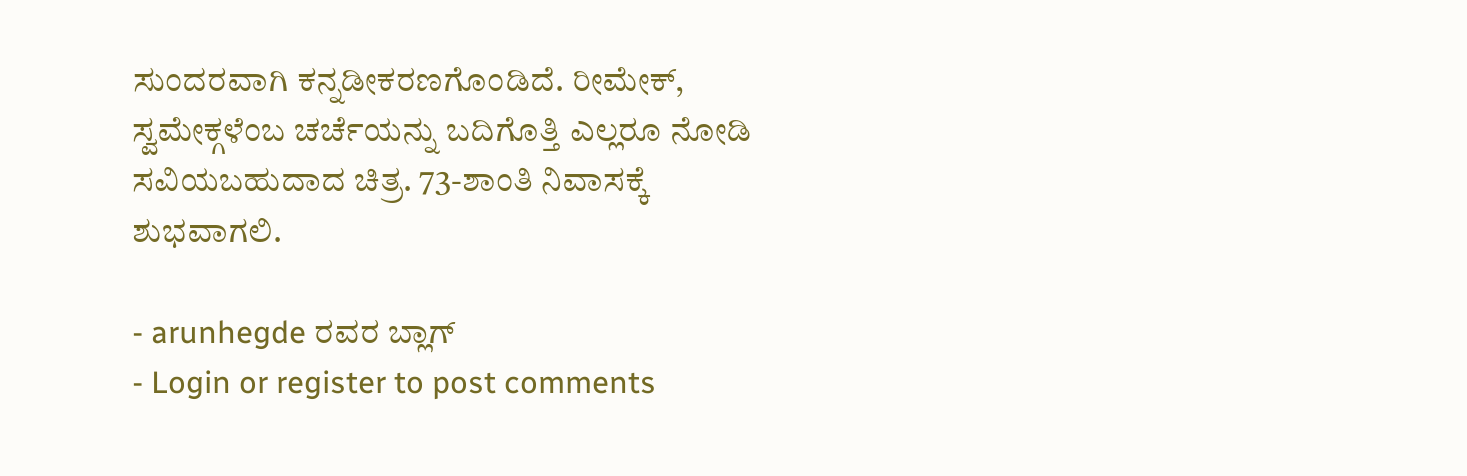ಸುಂದರವಾಗಿ ಕನ್ನಡೀಕರಣಗೊಂಡಿದೆ. ರೀಮೇಕ್, ಸ್ವಮೇಕ್ಗಳೆಂಬ ಚರ್ಚೆಯನ್ನು ಬದಿಗೊತ್ತಿ ಎಲ್ಲರೂ ನೋಡಿ ಸವಿಯಬಹುದಾದ ಚಿತ್ರ. 73-ಶಾಂತಿ ನಿವಾಸಕ್ಕೆ ಶುಭವಾಗಲಿ.

- arunhegde ರವರ ಬ್ಲಾಗ್
- Login or register to post comments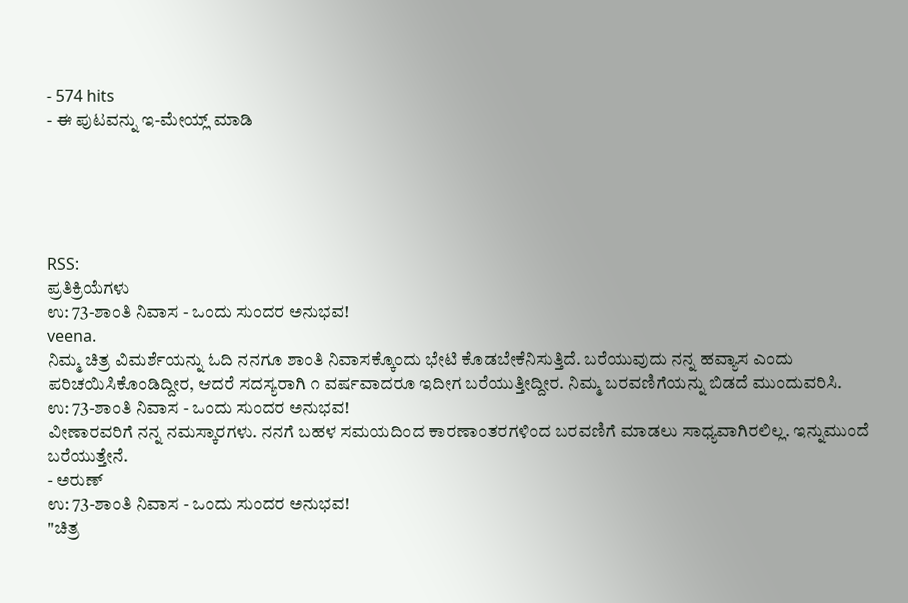- 574 hits
- ಈ ಪುಟವನ್ನು ಇ-ಮೇಯ್ಲ್ ಮಾಡಿ





RSS:
ಪ್ರತಿಕ್ರಿಯೆಗಳು
ಉ: 73-ಶಾಂತಿ ನಿವಾಸ - ಒಂದು ಸುಂದರ ಅನುಭವ!
veena.
ನಿಮ್ಮ ಚಿತ್ರ ವಿಮರ್ಶೆಯನ್ನು ಓದಿ ನನಗೂ ಶಾಂತಿ ನಿವಾಸಕ್ಕೊಂದು ಭೇಟಿ ಕೊಡಬೇಕೆನಿಸುತ್ತಿದೆ. ಬರೆಯುವುದು ನನ್ನ ಹವ್ಯಾಸ ಎಂದು ಪರಿಚಯಿಸಿಕೊಂಡಿದ್ದೀರ, ಆದರೆ ಸದಸ್ಯರಾಗಿ ೧ ವರ್ಷವಾದರೂ ಇದೀಗ ಬರೆಯುತ್ತೀದ್ದೀರ. ನಿಮ್ಮ ಬರವಣಿಗೆಯನ್ನು ಬಿಡದೆ ಮುಂದುವರಿಸಿ.
ಉ: 73-ಶಾಂತಿ ನಿವಾಸ - ಒಂದು ಸುಂದರ ಅನುಭವ!
ವೀಣಾರವರಿಗೆ ನನ್ನ ನಮಸ್ಕಾರಗಳು. ನನಗೆ ಬಹಳ ಸಮಯದಿಂದ ಕಾರಣಾಂತರಗಳಿಂದ ಬರವಣಿಗೆ ಮಾಡಲು ಸಾಧ್ಯವಾಗಿರಲಿಲ್ಲ. ಇನ್ನುಮುಂದೆ ಬರೆಯುತ್ತೇನೆ.
- ಅರುಣ್
ಉ: 73-ಶಾಂತಿ ನಿವಾಸ - ಒಂದು ಸುಂದರ ಅನುಭವ!
"ಚಿತ್ರ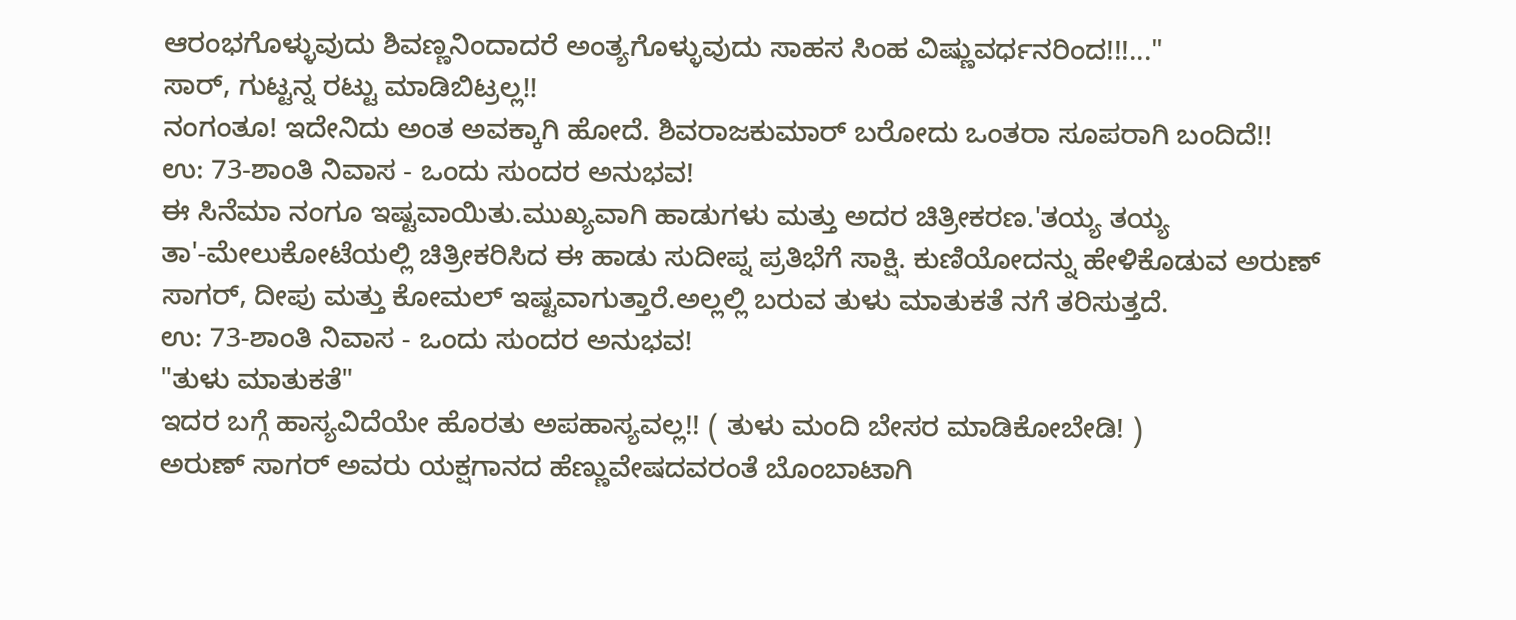ಆರಂಭಗೊಳ್ಳುವುದು ಶಿವಣ್ಣನಿಂದಾದರೆ ಅಂತ್ಯಗೊಳ್ಳುವುದು ಸಾಹಸ ಸಿಂಹ ವಿಷ್ಣುವರ್ಧನರಿಂದ!!!..."
ಸಾರ್, ಗುಟ್ಟನ್ನ ರಟ್ಟು ಮಾಡಿಬಿಟ್ರಲ್ಲ!!
ನಂಗಂತೂ! ಇದೇನಿದು ಅಂತ ಅವಕ್ಕಾಗಿ ಹೋದೆ. ಶಿವರಾಜಕುಮಾರ್ ಬರೋದು ಒಂತರಾ ಸೂಪರಾಗಿ ಬಂದಿದೆ!!
ಉ: 73-ಶಾಂತಿ ನಿವಾಸ - ಒಂದು ಸುಂದರ ಅನುಭವ!
ಈ ಸಿನೆಮಾ ನಂಗೂ ಇಷ್ಟವಾಯಿತು.ಮುಖ್ಯವಾಗಿ ಹಾಡುಗಳು ಮತ್ತು ಅದರ ಚಿತ್ರೀಕರಣ.'ತಯ್ಯ ತಯ್ಯ ತಾ'-ಮೇಲುಕೋಟೆಯಲ್ಲಿ ಚಿತ್ರೀಕರಿಸಿದ ಈ ಹಾಡು ಸುದೀಪ್ನ ಪ್ರತಿಭೆಗೆ ಸಾಕ್ಷಿ. ಕುಣಿಯೋದನ್ನು ಹೇಳಿಕೊಡುವ ಅರುಣ್ ಸಾಗರ್, ದೀಪು ಮತ್ತು ಕೋಮಲ್ ಇಷ್ಟವಾಗುತ್ತಾರೆ.ಅಲ್ಲಲ್ಲಿ ಬರುವ ತುಳು ಮಾತುಕತೆ ನಗೆ ತರಿಸುತ್ತದೆ.
ಉ: 73-ಶಾಂತಿ ನಿವಾಸ - ಒಂದು ಸುಂದರ ಅನುಭವ!
"ತುಳು ಮಾತುಕತೆ"
ಇದರ ಬಗ್ಗೆ ಹಾಸ್ಯವಿದೆಯೇ ಹೊರತು ಅಪಹಾಸ್ಯವಲ್ಲ!! ( ತುಳು ಮಂದಿ ಬೇಸರ ಮಾಡಿಕೋಬೇಡಿ! )
ಅರುಣ್ ಸಾಗರ್ ಅವರು ಯಕ್ಷಗಾನದ ಹೆಣ್ಣುವೇಷದವರಂತೆ ಬೊಂಬಾಟಾಗಿ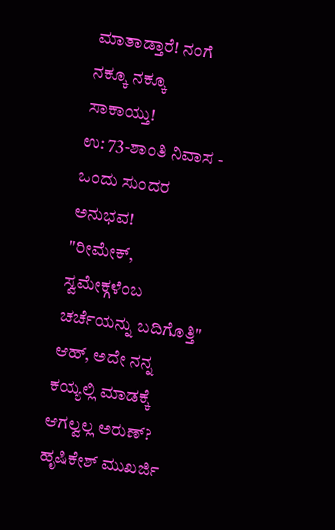ಮಾತಾಡ್ತಾರೆ! ನಂಗೆ ನಕ್ಕೂ ನಕ್ಕೂ ಸಾಕಾಯ್ತು!
ಉ: 73-ಶಾಂತಿ ನಿವಾಸ - ಒಂದು ಸುಂದರ ಅನುಭವ!
"ರೀಮೇಕ್, ಸ್ವಮೇಕ್ಗಳೆಂಬ ಚರ್ಚೆಯನ್ನು ಬದಿಗೊತ್ತಿ"
ಆಹ್, ಅದೇ ನನ್ನ ಕಯ್ಯಲ್ಲಿ ಮಾಡಕ್ಕೆ ಆಗಲ್ವಲ್ಲ ಅರುಣ್?
ಹೃಷಿಕೇಶ್ ಮುಖರ್ಜಿ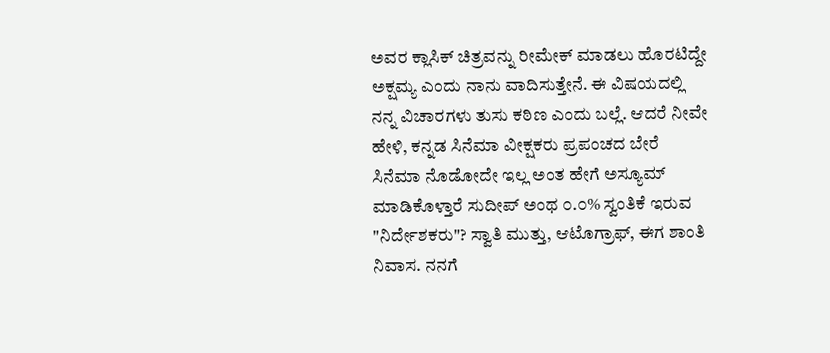ಅವರ ಕ್ಲಾಸಿಕ್ ಚಿತ್ರವನ್ನು ರೀಮೇಕ್ ಮಾಡಲು ಹೊರಟಿದ್ದೇ ಅಕ್ಷಮ್ಯ ಎಂದು ನಾನು ವಾದಿಸುತ್ತೇನೆ. ಈ ವಿಷಯದಲ್ಲಿ ನನ್ನ ವಿಚಾರಗಳು ತುಸು ಕಠಿಣ ಎಂದು ಬಲ್ಲೆ. ಆದರೆ ನೀವೇ ಹೇಳಿ, ಕನ್ನಡ ಸಿನೆಮಾ ವೀಕ್ಷಕರು ಪ್ರಪಂಚದ ಬೇರೆ ಸಿನೆಮಾ ನೊಡೋದೇ ಇಲ್ಲ ಅಂತ ಹೇಗೆ ಅಸ್ಯೂಮ್ ಮಾಡಿಕೊಳ್ತಾರೆ ಸುದೀಪ್ ಅಂಥ ೦.೦% ಸ್ವಂತಿಕೆ ಇರುವ "ನಿರ್ದೇಶಕರು"? ಸ್ವಾತಿ ಮುತ್ತು, ಆಟೊಗ್ರಾಫ್, ಈಗ ಶಾಂತಿ ನಿವಾಸ. ನನಗೆ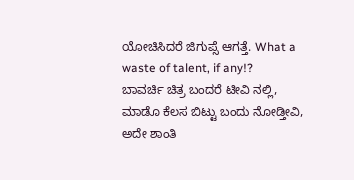ಯೋಚಿಸಿದರೆ ಜಿಗುಪ್ಸೆ ಆಗತ್ತೆ. What a waste of talent, if any!?
ಬಾವರ್ಚಿ ಚಿತ್ರ ಬಂದರೆ ಟೀವಿ ನಲ್ಲಿ, ಮಾಡೊ ಕೆಲಸ ಬಿಟ್ಟು ಬಂದು ನೋಡ್ತೀವಿ, ಅದೇ ಶಾಂತಿ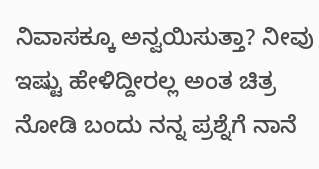ನಿವಾಸಕ್ಕೂ ಅನ್ವಯಿಸುತ್ತಾ? ನೀವು ಇಷ್ಟು ಹೇಳಿದ್ದೀರಲ್ಲ ಅಂತ ಚಿತ್ರ ನೋಡಿ ಬಂದು ನನ್ನ ಪ್ರಶ್ನೆಗೆ ನಾನೆ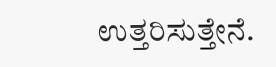ಉತ್ತರಿಸುತ್ತೇನೆ.